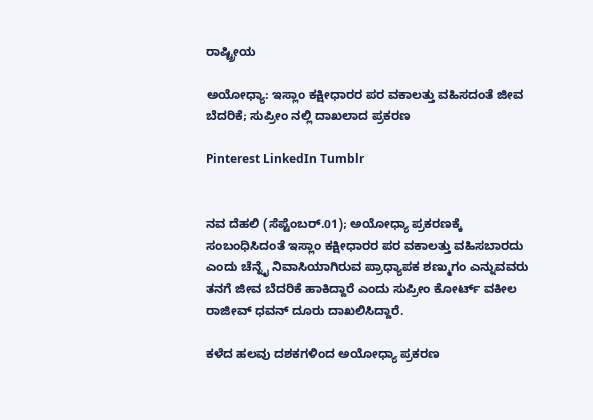ರಾಷ್ಟ್ರೀಯ

ಅಯೋಧ್ಯಾ: ಇಸ್ಲಾಂ ಕಕ್ಷೀಧಾರರ ಪರ ವಕಾಲತ್ತು ವಹಿಸದಂತೆ ಜೀವ ಬೆದರಿಕೆ; ಸುಪ್ರೀಂ ನಲ್ಲಿ ದಾಖಲಾದ ಪ್ರಕರಣ

Pinterest LinkedIn Tumblr


ನವ ದೆಹಲಿ (ಸೆಪ್ಟೆಂಬರ್.01); ಅಯೋಧ್ಯಾ ಪ್ರಕರಣಕ್ಕೆ ಸಂಬಂಧಿಸಿದಂತೆ ಇಸ್ಲಾಂ ಕಕ್ಷೀಧಾರರ ಪರ ವಕಾಲತ್ತು ವಹಿಸಬಾರದು ಎಂದು ಚೆನ್ನೈ ನಿವಾಸಿಯಾಗಿರುವ ಪ್ರಾಧ್ಯಾಪಕ ಶಣ್ಮುಗಂ ಎನ್ನುವವರು ತನಗೆ ಜೀವ ಬೆದರಿಕೆ ಹಾಕಿದ್ದಾರೆ ಎಂದು ಸುಪ್ರೀಂ ಕೋರ್ಟ್ ವಕೀಲ ರಾಜೀವ್ ಧವನ್ ದೂರು ದಾಖಲಿಸಿದ್ದಾರೆ.

ಕಳೆದ ಹಲವು ದಶಕಗಳಿಂದ ಅಯೋಧ್ಯಾ ಪ್ರಕರಣ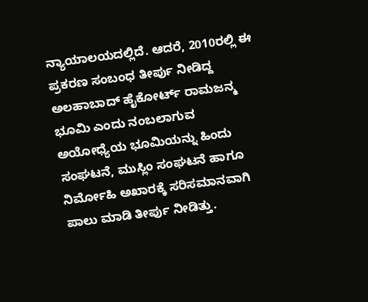ನ್ಯಾಯಾಲಯದಲ್ಲಿದೆ. ಆದರೆ, 2010ರಲ್ಲಿ ಈ ಪ್ರಕರಣ ಸಂಬಂಧ ತೀರ್ಪು ನೀಡಿದ್ದ ಅಲಹಾಬಾದ್ ಹೈಕೋರ್ಟ್ ರಾಮಜನ್ಮ ಭೂಮಿ ಎಂದು ನಂಬಲಾಗುವ ಅಯೋಧ್ಯೆಯ ಭೂಮಿಯನ್ನು ಹಿಂದು ಸಂಘಟನೆ, ಮುಸ್ಲಿಂ ಸಂಘಟನೆ ಹಾಗೂ ನಿರ್ಮೋಹಿ ಅಖಾರಕ್ಕೆ ಸರಿಸಮಾನವಾಗಿ ಪಾಲು ಮಾಡಿ ತೀರ್ಪು ನೀಡಿತ್ತು.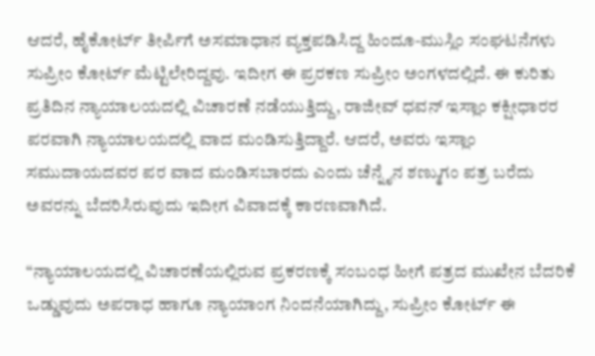ಆದರೆ, ಹೈಕೋರ್ಟ್ ತೀರ್ಪಿಗೆ ಅಸಮಾಧಾನ ವ್ಯಕ್ತಪಡಿಸಿದ್ದ ಹಿಂದೂ-ಮುಸ್ಲಿಂ ಸಂಘಟನೆಗಳು ಸುಪ್ರೀಂ ಕೋರ್ಟ್ ಮೆಟ್ಟಿಲೇರಿದ್ದವು. ಇದೀಗ ಈ ಪ್ರರಕಣ ಸುಪ್ರೀಂ ಅಂಗಳದಲ್ಲಿದೆ. ಈ ಕುರಿತು ಪ್ರತಿದಿನ ನ್ಯಾಯಾಲಯದಲ್ಲಿ ವಿಚಾರಣೆ ನಡೆಯುತ್ತಿದ್ದು, ರಾಜೀವ್ ಧವನ್ ಇಸ್ಲಾಂ ಕಕ್ಷೀಧಾರರ ಪರವಾಗಿ ನ್ಯಾಯಾಲಯದಲ್ಲಿ ವಾದ ಮಂಡಿಸುತ್ತಿದ್ದಾರೆ. ಆದರೆ, ಅವರು ಇಸ್ಲಾಂ ಸಮುದಾಯದವರ ಪರ ವಾದ ಮಂಡಿಸಬಾರದು ಎಂದು ಚೆನ್ನೈನ ಶಣ್ಮುಗಂ ಪತ್ರ ಬರೆದು ಅವರನ್ನು ಬೆದರಿಸಿರುವುದು ಇದೀಗ ವಿವಾದಕ್ಕೆ ಕಾರಣವಾಗಿದೆ.

“ನ್ಯಾಯಾಲಯದಲ್ಲಿ ವಿಚಾರಣೆಯಲ್ಲಿರುವ ಪ್ರಕರಣಕ್ಕೆ ಸಂಬಂಧ ಹೀಗೆ ಪತ್ರದ ಮುಖೇನ ಬೆದರಿಕೆ ಒಡ್ಡುವುದು ಅಪರಾಧ ಹಾಗೂ ನ್ಯಾಯಾಂಗ ನಿಂದನೆಯಾಗಿದ್ದು, ಸುಪ್ರೀಂ ಕೋರ್ಟ್ ಈ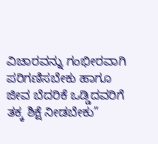ವಿಚಾರವನ್ನು ಗಂಭೀರವಾಗಿ ಪರಿಗಣಿಸಬೇಕು ಹಾಗೂ ಜೀವ ಬೆದರಿಕೆ ಒಡ್ಡಿದವರಿಗೆ ತಕ್ಕ ಶಿಕ್ಷೆ ನೀಡಬೇಕು”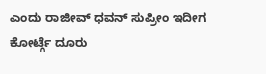ಎಂದು ರಾಜೀವ್ ಧವನ್ ಸುಪ್ರೀಂ ಇದೀಗ ಕೋರ್ಟ್ಗೆ ದೂರು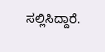ಸಲ್ಲಿಸಿದ್ದಾರೆ.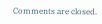Comments are closed.